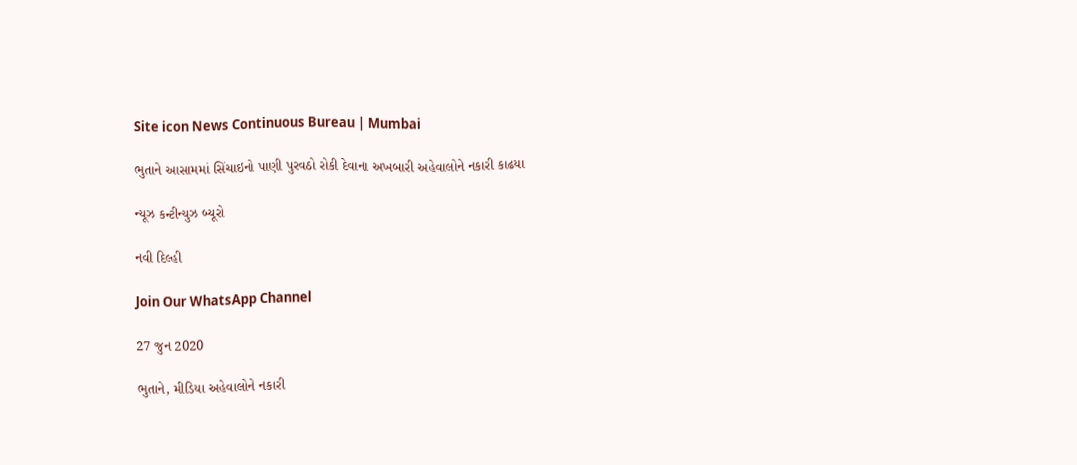Site icon News Continuous Bureau | Mumbai

ભુતાને આસામમાં સિંચાઇનો પાણી પુરવઠો રોકી દેવાના અખબારી અહેવાલોને નકારી કાઢયા

ન્યૂઝ કન્ટીન્યુઝ બ્યૂરો

નવી દિલ્હી

Join Our WhatsApp Channel

27 જુન 2020

ભુતાને, મીડિયા અહેવાલોને નકારી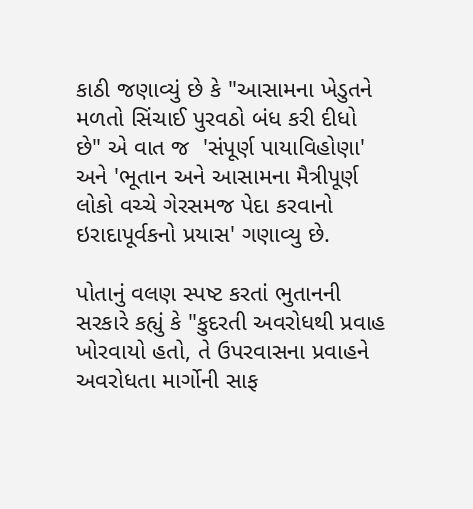કાઠી જણાવ્યું છે કે "આસામના ખેડુતને મળતો સિંચાઈ પુરવઠો બંધ કરી દીધો છે" એ વાત જ  'સંપૂર્ણ પાયાવિહોણા' અને 'ભૂતાન અને આસામના મૈત્રીપૂર્ણ લોકો વચ્ચે ગેરસમજ પેદા કરવાનો ઇરાદાપૂર્વકનો પ્રયાસ' ગણાવ્યુ છે.

પોતાનું વલણ સ્પષ્ટ કરતાં ભુતાનની સરકારે કહ્યું કે "કુદરતી અવરોધથી પ્રવાહ ખોરવાયો હતો, તે ઉપરવાસના પ્રવાહને અવરોધતા માર્ગોની સાફ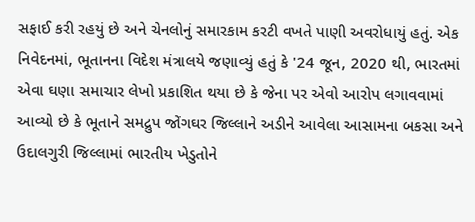સફાઈ કરી રહયું છે અને ચેનલોનું સમારકામ કરટી વખતે પાણી અવરોધાયું હતું. એક નિવેદનમાં, ભૂતાનના વિદેશ મંત્રાલયે જણાવ્યું હતું કે '24 જૂન, 2020 થી, ભારતમાં એવા ઘણા સમાચાર લેખો પ્રકાશિત થયા છે કે જેના પર એવો આરોપ લગાવવામાં આવ્યો છે કે ભૂતાને સમદ્રુપ જોંગઘર જિલ્લાને અડીને આવેલા આસામના બકસા અને ઉદાલગુરી જિલ્લામાં ભારતીય ખેડુતોને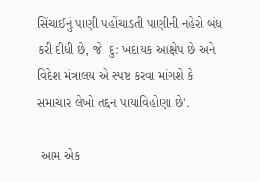સિંચાઈનું પાણી પહોંચાડતી પાણીની નહેરો બંધ કરી દીધી છે, જે  દુ: ખદાયક આક્ષેપ છે અને વિદેશ મંત્રાલય એ સ્પષ્ટ કરવા માંગશે કે સમાચાર લેખો તદ્દન પાયાવિહોણા છે'.

 આમ એક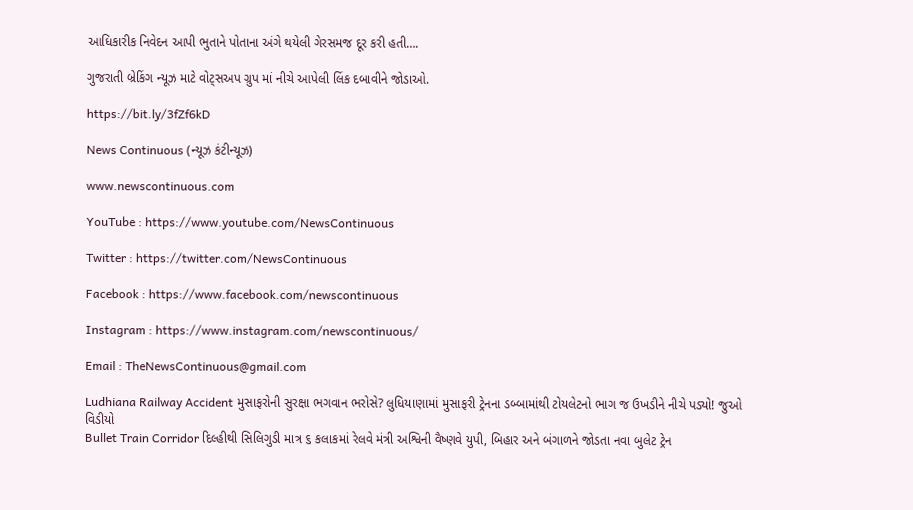આધિકારીક નિવેદન આપી ભુતાને પોતાના અંગે થયેલી ગેરસમજ દૂર કરી હતી….

ગુજરાતી બ્રેકિંગ ન્યૂઝ માટે વોટ્સઅપ ગ્રુપ માં નીચે આપેલી લિંક દબાવીને જોડાઓ.

https://bit.ly/3fZf6kD

News Continuous (ન્યૂઝ કંટીન્યૂઝ)

www.newscontinuous.com

YouTube : https://www.youtube.com/NewsContinuous

Twitter : https://twitter.com/NewsContinuous

Facebook : https://www.facebook.com/newscontinuous

Instagram : https://www.instagram.com/newscontinuous/

Email : TheNewsContinuous@gmail.com

Ludhiana Railway Accident મુસાફરોની સુરક્ષા ભગવાન ભરોસે? લુધિયાણામાં મુસાફરી ટ્રેનના ડબ્બામાંથી ટોયલેટનો ભાગ જ ઉખડીને નીચે પડ્યો! જુઓ વિડીયો
Bullet Train Corridor દિલ્હીથી સિલિગુડી માત્ર ૬ કલાકમાં રેલવે મંત્રી અશ્વિની વૈષ્ણવે યુપી, બિહાર અને બંગાળને જોડતા નવા બુલેટ ટ્રેન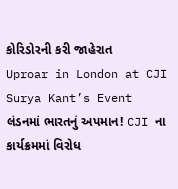કોરિડોરની કરી જાહેરાત
Uproar in London at CJI Surya Kant’s Event લંડનમાં ભારતનું અપમાન! CJI ના કાર્યક્રમમાં વિરોધ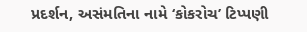પ્રદર્શન, અસંમતિના નામે ‘કોકરોચ’ ટિપ્પણી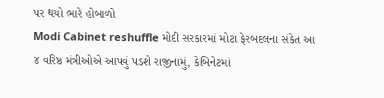પર થયો ભારે હોબાળો
Modi Cabinet reshuffle મોદી સરકારમાં મોટા ફેરબદલના સંકેત આ ૪ વરિષ્ઠ મંત્રીઓએ આપવું પડશે રાજીનામું, કેબિનેટમાં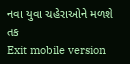નવા યુવા ચહેરાઓને મળશે તક
Exit mobile version